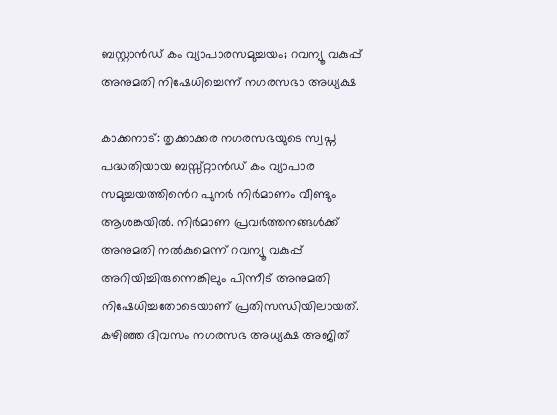ബസ്റ്റാൻഡ് കം വ്യാപാരസമുച്ചയം; റവന്യൂ വകുപ്പ് അനുമതി നിഷേധിച്ചെന്ന് നഗരസഭാ അധ്യക്ഷ

കാക്കനാട്: തൃക്കാക്കര നഗരസഭയുടെ സ്വപ്ന പദ്ധതിയായ ബസ്സ്റ്റാൻഡ് കം വ്യാപാര സമുച്ചയത്തി‍ൻെറ പുനർ നിർമാണം വീണ്ടും ആശങ്കയിൽ. നിർമാണ പ്രവർത്തനങ്ങൾക്ക് അനുമതി നൽകുമെന്ന് റവന്യൂ വകുപ്പ് അറിയിച്ചിരുന്നെങ്കിലും പിന്നീട് അനുമതി നിഷേധിച്ചതോടെയാണ് പ്രതിസന്ധിയിലായത്. കഴിഞ്ഞ ദിവസം നഗരസഭ അധ്യക്ഷ അജിത്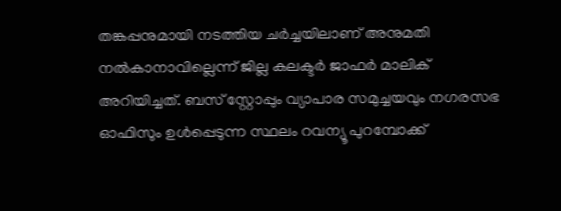തങ്കപ്പനുമായി നടത്തിയ ചർച്ചയിലാണ് അനുമതി നൽകാനാവില്ലെന്ന് ജില്ല കലക്ടർ ജാഫർ മാലിക് അറിയിച്ചത്. ബസ് സ്റ്റോപ്പും വ്യാപാര സമുച്ചയവും നഗരസഭ ഓഫിസും ഉൾപ്പെടുന്ന സ്ഥലം റവന്യൂ പുറമ്പോക്ക്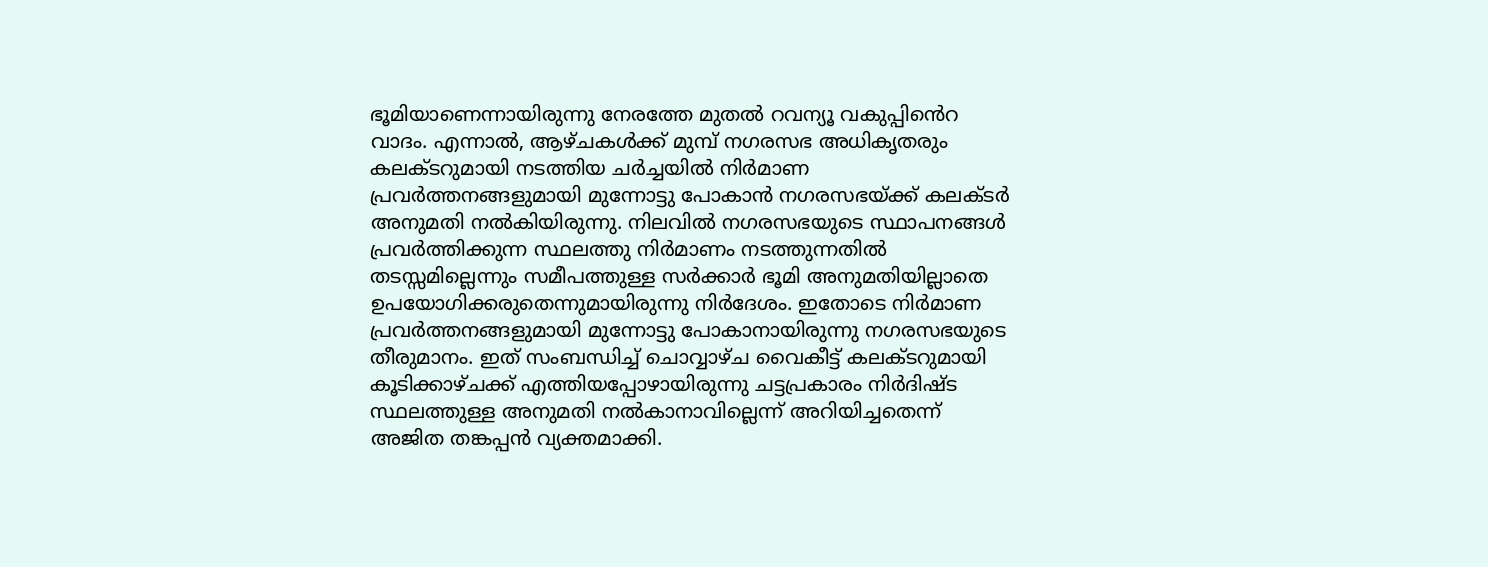ഭൂമിയാണെന്നായിരുന്നു നേരത്തേ മുതൽ റവന്യൂ വകുപ്പി‍ൻെറ വാദം. എന്നാൽ, ആഴ്ചകൾക്ക് മുമ്പ് നഗരസഭ അധികൃതരും കലക്ടറുമായി നടത്തിയ ചർച്ചയിൽ നിർമാണ പ്രവർത്തനങ്ങളുമായി മുന്നോട്ടു പോകാൻ നഗരസഭയ്ക്ക് കലക്ടർ അനുമതി നൽകിയിരുന്നു. നിലവിൽ നഗരസഭയുടെ സ്ഥാപനങ്ങൾ പ്രവർത്തിക്കുന്ന സ്ഥലത്തു നിർമാണം നടത്തുന്നതിൽ തടസ്സമില്ലെന്നും സമീപത്തുള്ള സർക്കാർ ഭൂമി അനുമതിയില്ലാതെ ഉപയോഗിക്കരുതെന്നുമായിരുന്നു നിർദേശം. ഇതോടെ നിർമാണ പ്രവർത്തനങ്ങളുമായി മുന്നോട്ടു പോകാനായിരുന്നു നഗരസഭയുടെ തീരുമാനം. ഇത് സംബന്ധിച്ച് ചൊവ്വാഴ്ച വൈകീട്ട് കലക്ടറുമായി കൂടിക്കാഴ്ചക്ക് എത്തിയപ്പോഴായിരുന്നു ചട്ടപ്രകാരം നിർദിഷ്ട സ്ഥലത്തുള്ള അനുമതി നൽകാനാവില്ലെന്ന് അറിയിച്ചതെന്ന് അജിത തങ്കപ്പൻ വ്യക്തമാക്കി.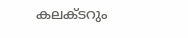കലക്ടറും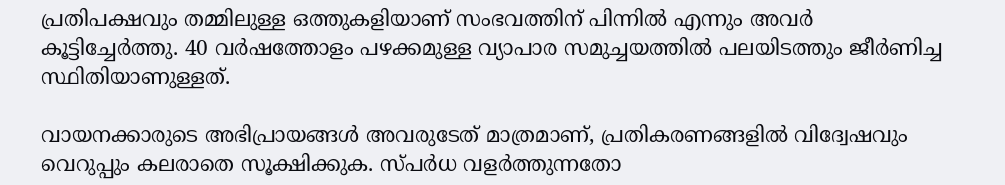പ്രതിപക്ഷവും തമ്മിലുള്ള ഒത്തുകളിയാണ് സംഭവത്തിന് പിന്നിൽ എന്നും അവർ കൂട്ടിച്ചേർത്തു. 40 വർഷത്തോളം പഴക്കമുള്ള വ്യാപാര സമുച്ചയത്തിൽ പലയിടത്തും ജീർണിച്ച സ്ഥിതിയാണുള്ളത്.

വായനക്കാരുടെ അഭിപ്രായങ്ങള്‍ അവരുടേത് മാത്രമാണ്, പ്രതികരണങ്ങളിൽ വിദ്വേഷവും വെറുപ്പും കലരാതെ സൂക്ഷിക്കുക. സ്പർധ വളർത്തുന്നതോ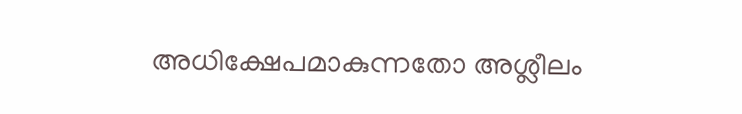അധിക്ഷേപമാകുന്നതോ അശ്ലീലം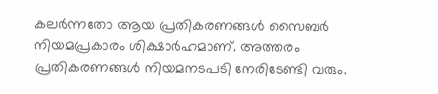കലർന്നതോ ആയ പ്രതികരണങ്ങൾ സൈബർ നിയമപ്രകാരം ശിക്ഷാർഹമാണ്. അത്തരം പ്രതികരണങ്ങൾ നിയമനടപടി നേരിടേണ്ടി വരും.